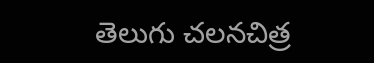తెలుగు చలనచిత్ర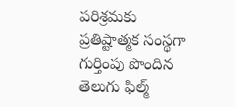పరిశ్రమకు ప్రతిష్టాత్మక సంస్థగా గుర్తింపు పొందిన తెలుగు ఫిల్మ్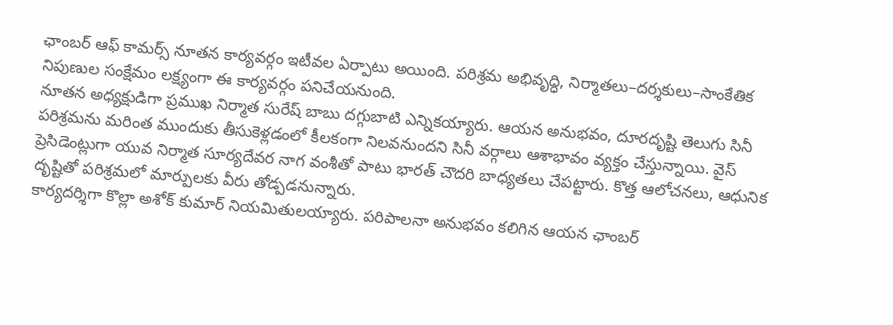ఛాంబర్ ఆఫ్ కామర్స్ నూతన కార్యవర్గం ఇటీవల ఏర్పాటు అయింది. పరిశ్రమ అభివృద్ధి, నిర్మాతలు–దర్శకులు–సాంకేతిక నిపుణుల సంక్షేమం లక్ష్యంగా ఈ కార్యవర్గం పనిచేయనుంది.
నూతన అధ్యక్షుడిగా ప్రముఖ నిర్మాత సురేష్ బాబు దగ్గుబాటి ఎన్నికయ్యారు. ఆయన అనుభవం, దూరదృష్టి తెలుగు సినీ పరిశ్రమను మరింత ముందుకు తీసుకెళ్లడంలో కీలకంగా నిలవనుందని సినీ వర్గాలు ఆశాభావం వ్యక్తం చేస్తున్నాయి. వైస్ ప్రెసిడెంట్లుగా యువ నిర్మాత సూర్యదేవర నాగ వంశీతో పాటు భారత్ చౌదరి బాధ్యతలు చేపట్టారు. కొత్త ఆలోచనలు, ఆధునిక దృష్టితో పరిశ్రమలో మార్పులకు వీరు తోడ్పడనున్నారు.
కార్యదర్శిగా కొల్లా అశోక్ కుమార్ నియమితులయ్యారు. పరిపాలనా అనుభవం కలిగిన ఆయన ఛాంబర్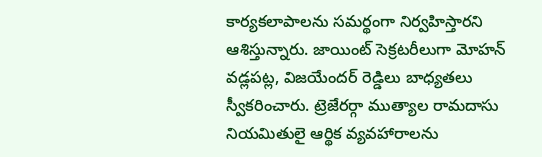కార్యకలాపాలను సమర్థంగా నిర్వహిస్తారని ఆశిస్తున్నారు. జాయింట్ సెక్రటరీలుగా మోహన్ వడ్లపట్ల, విజయేందర్ రెడ్డిలు బాధ్యతలు స్వీకరించారు. ట్రెజేరర్గా ముత్యాల రామదాసు నియమితులై ఆర్థిక వ్యవహారాలను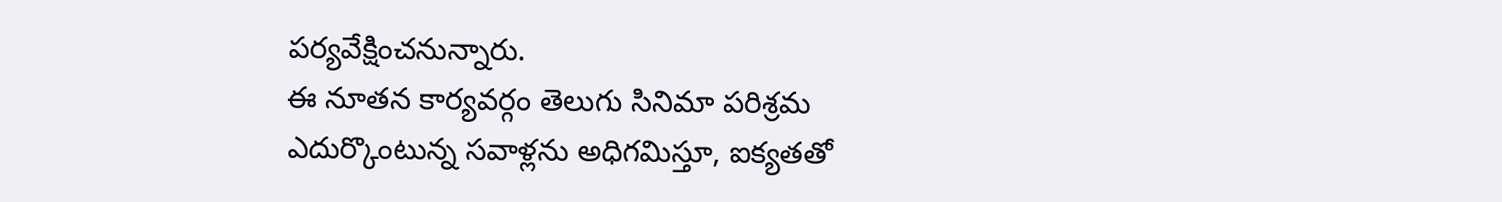పర్యవేక్షించనున్నారు.
ఈ నూతన కార్యవర్గం తెలుగు సినిమా పరిశ్రమ ఎదుర్కొంటున్న సవాళ్లను అధిగమిస్తూ, ఐక్యతతో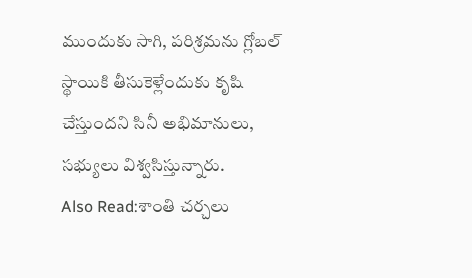ముందుకు సాగి, పరిశ్రమను గ్లోబల్ స్థాయికి తీసుకెళ్లేందుకు కృషి చేస్తుందని సినీ అభిమానులు, సభ్యులు విశ్వసిస్తున్నారు.
Also Read:శాంతి చర్చలు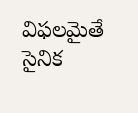విఫలమైతే సైనిక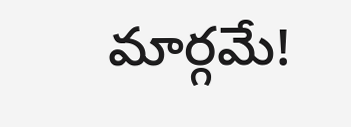మార్గమే!